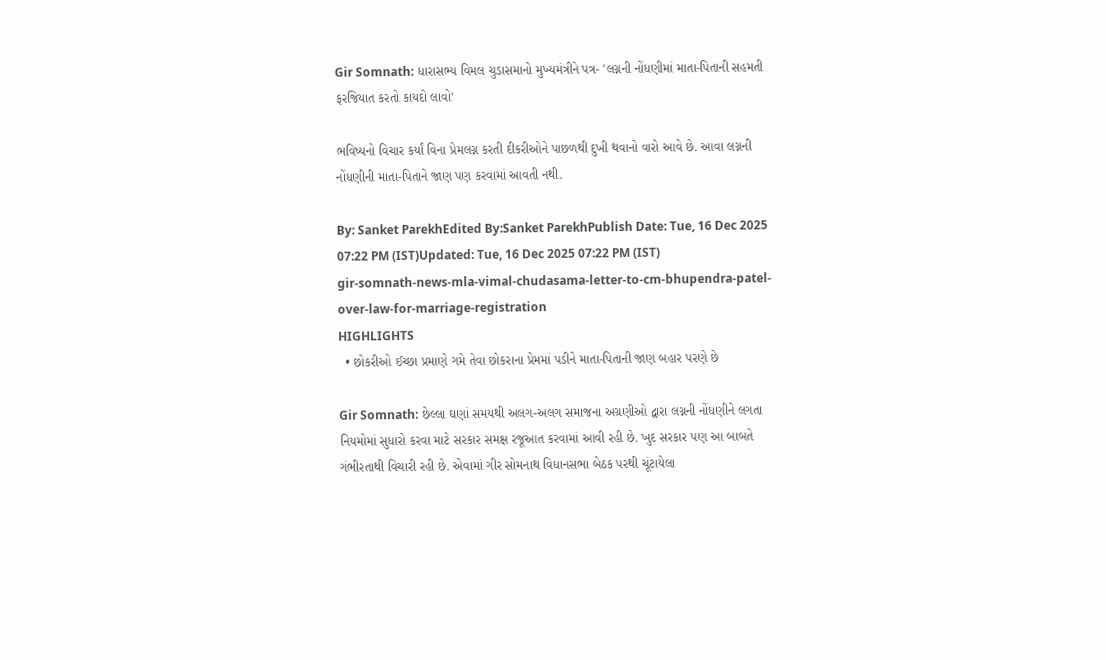Gir Somnath: ધારાસભ્ય વિમલ ચુડાસમાનો મુખ્યમંત્રીને પત્ર- 'લગ્નની નોંધણીમાં માતા-પિતાની સહમતી ફરજિયાત કરતો કાયદો લાવો'

ભવિષ્યનો વિચાર કર્યાં વિના પ્રેમલગ્ન કરતી દીકરીઓને પાછળથી દુખી થવાનો વારો આવે છે. આવા લગ્નની નોંધણીની માતા-પિતાને જાણ પણ કરવામાં આવતી નથી.

By: Sanket ParekhEdited By:Sanket ParekhPublish Date: Tue, 16 Dec 2025 07:22 PM (IST)Updated: Tue, 16 Dec 2025 07:22 PM (IST)
gir-somnath-news-mla-vimal-chudasama-letter-to-cm-bhupendra-patel-over-law-for-marriage-registration
HIGHLIGHTS
  • છોકરીઓ ઈચ્છા પ્રમાણે ગમે તેવા છોકરાના પ્રેમમાં પડીને માતા-પિતાની જાણ બહાર પરણે છે

Gir Somnath: છેલ્લા ઘણાં સમયથી અલગ-અલગ સમાજના અગ્રણીઓ દ્વારા લગ્નની નોંધણીને લગતા નિયમોમાં સુધારો કરવા માટે સરકાર સમક્ષ રજૂઆત કરવામાં આવી રહી છે. ખુદ સરકાર પણ આ બાબતે ગંભીરતાથી વિચારી રહી છે. એવામાં ગીર સોમનાથ વિધાનસભા બેઠક પરથી ચૂંટાયેલા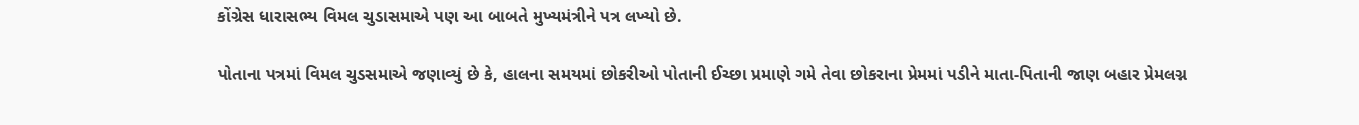કોંગ્રેસ ધારાસભ્ય વિમલ ચુડાસમાએ પણ આ બાબતે મુખ્યમંત્રીને પત્ર લખ્યો છે.

પોતાના પત્રમાં વિમલ ચુડસમાએ જણાવ્યું છે કે, હાલના સમયમાં છોકરીઓ પોતાની ઈચ્છા પ્રમાણે ગમે તેવા છોકરાના પ્રેમમાં પડીને માતા-પિતાની જાણ બહાર પ્રેમલગ્ન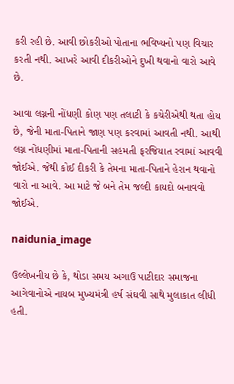કરી રહી છે. આવી છોકરીઓ પોતાના ભવિષ્યનો પણ વિચાર કરતી નથી. આખરે આવી દીકરીઓને દુખી થવાનો વારો આવે છે.

આવા લગ્નની નોંધણી કોણ પણ તલાટી કે કચેરીએથી થતા હોય છે, જેની માતા-પિતાને જાણ પણ કરવામાં આવતી નથી. આથી લગ્ન નોંધણીમાં માતા-પિતાની સહમતી ફરજિયાત રવામાં આવવી જોઈએ. જેથી કોઈ દીકરી કે તેમના માતા-પિતાને હેરાન થવાનો વારો ના આવે. આ માટે જે બને તેમ જલ્દી કાયદો બનાવવો જોઈએ.

naidunia_image

ઉલ્લેખનીય છે કે, થોડા સમય અગાઉ પાટીદાર સમાજના આગેવાનોએ નાયબ મુખ્યમંત્રી હર્ષ સંઘવી સાથે મુલાકાત લીધી હતી.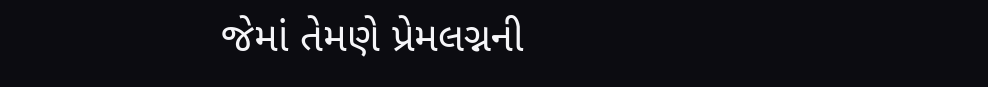જેમાં તેમણે પ્રેમલગ્નની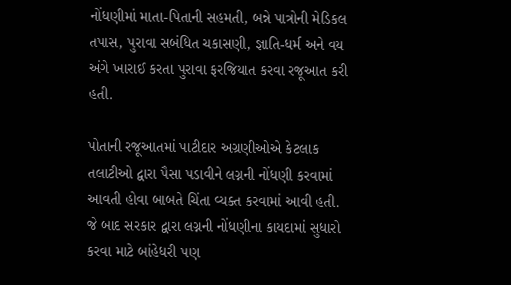નોંધણીમાં માતા-પિતાની સહમતી, બન્ને પાત્રોની મેડિકલ તપાસ, પુરાવા સબંધિત ચકાસણી, જ્ઞાતિ-ધર્મ અને વય અંગે ખારાઈ કરતા પુરાવા ફરજિયાત કરવા રજૂઆત કરી હતી.

પોતાની રજૂઆતમાં પાટીદાર અગ્રણીઓએ કેટલાક તલાટીઓ દ્વારા પૈસા પડાવીને લગ્નની નોંધણી કરવામાં આવતી હોવા બાબતે ચિંતા વ્યક્ત કરવામાં આવી હતી. જે બાદ સરકાર દ્વારા લગ્નની નોંધણીના કાયદામાં સુધારો કરવા માટે બાંહેધરી પણ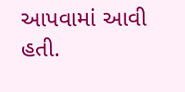આપવામાં આવી હતી.